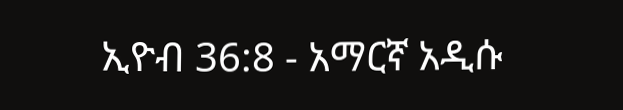ኢዮብ 36:8 - አማርኛ አዲሱ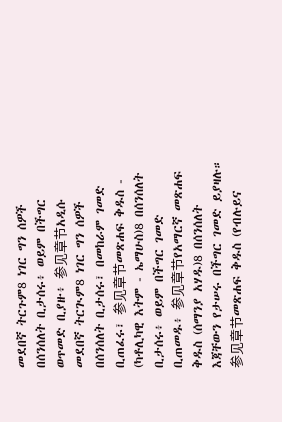መደበኛ ትርጉም8 ነገር ግን ሰዎች በሰንሰለት ቢታሰሩ፥ ወይም በችግር ወጥመድ ቢያዙ፥ 参见章节አዲሱ መደበኛ ትርጒም8 ነገር ግን ሰዎች በሰንሰለት ቢታሰሩ፣ በመከራም ገመድ ቢጠፈሩ፣ 参见章节መጽሐፍ ቅዱስ - (ካቶሊካዊ እትም - ኤማሁስ)8 በሰንሰለት ቢታሰሩ፥ ወይም በችግር ገመድ ቢጠመዱ፥ 参见章节የአማርኛ መጽሐፍ ቅዱስ (ሰማንያ አሃዱ)8 በሰንሰለት እጃቸውን የታሠሩ በችግር ገመድ ይያዛሉ። 参见章节መጽሐፍ ቅዱስ (የብሉይና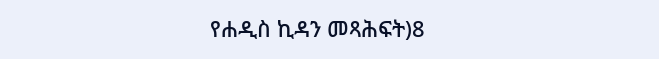የሐዲስ ኪዳን መጻሕፍት)8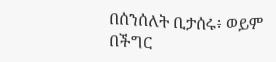በሰንሰለት ቢታሰሩ፥ ወይም በችግር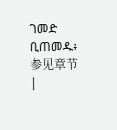ገመድ ቢጠመዱ፥ 参见章节 |